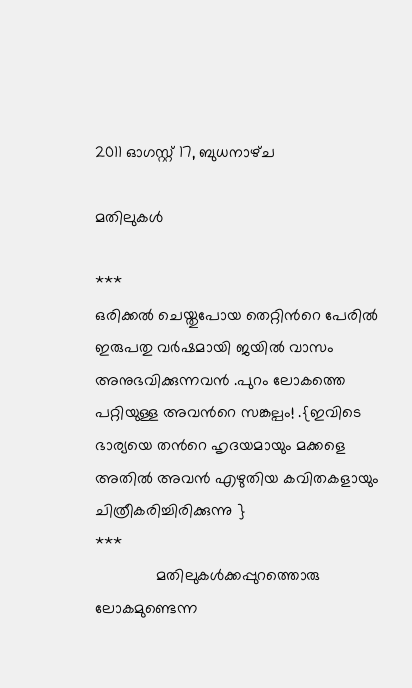2011 ഓഗസ്റ്റ് 17, ബുധനാഴ്‌ച

മതിലുകള്‍

***
ഒരിക്കല്‍ ചെയ്തുപോയ തെറ്റിന്‍റെ പേരില്‍ ഇരുപതു വര്‍ഷമായി ജയില്‍ വാസം അനുഭവിക്കുന്നവന്‍ .പുറം ലോകത്തെ പറ്റിയുള്ള അവന്‍റെ സങ്കല്പം! .{ഇവിടെ ഭാര്യയെ തന്‍റെ ഹൃദയമായും മക്കളെ അതില്‍ അവന്‍ എഴുതിയ കവിതകളായും ചിത്രീകരിച്ചിരിക്കുന്നു }
***
              മതിലുകള്‍ക്കപ്പുറത്തൊരു  ലോകമുണ്ടെന്ന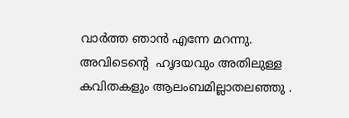വാര്‍ത്ത‍ ഞാന്‍ എന്നേ മറന്നു.
അവിടെന്‍റെ  ഹൃദയവും അതിലുള്ള കവിതകളും ആലംബമില്ലാതലഞ്ഞു .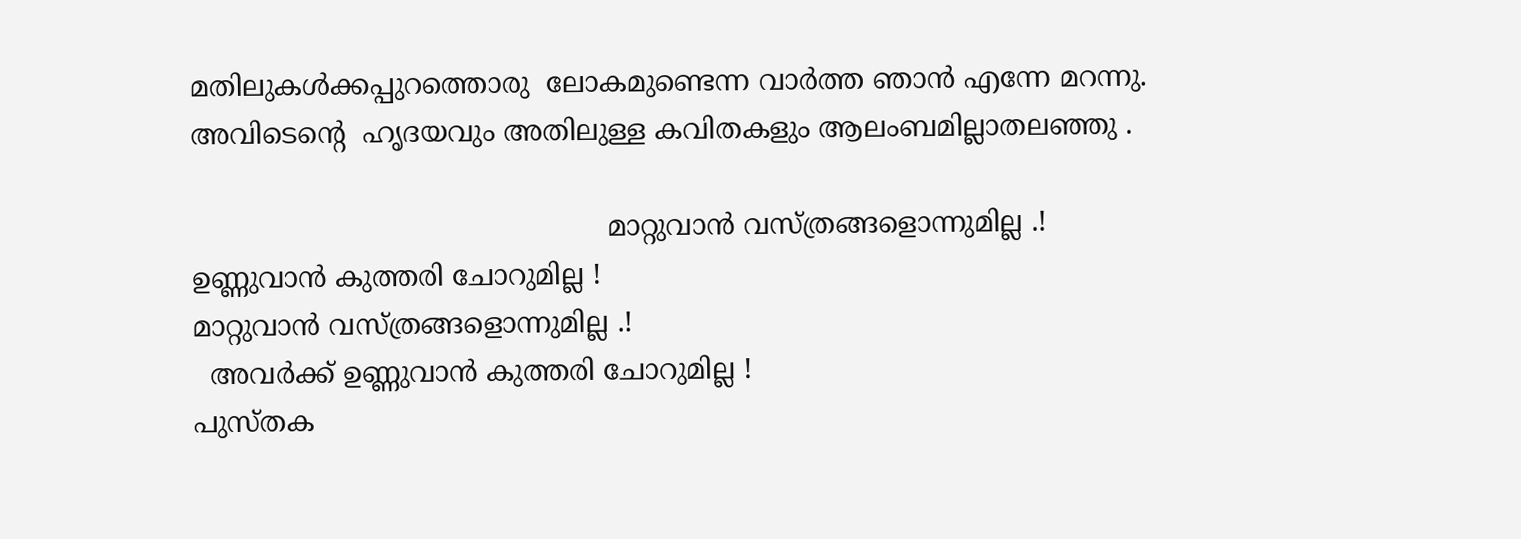മതിലുകള്‍ക്കപ്പുറത്തൊരു  ലോകമുണ്ടെന്ന വാര്‍ത്ത‍ ഞാന്‍ എന്നേ മറന്നു.
അവിടെന്‍റെ  ഹൃദയവും അതിലുള്ള കവിതകളും ആലംബമില്ലാതലഞ്ഞു .

                                                മാറ്റുവാന്‍ വസ്ത്രങ്ങളൊന്നുമില്ല .!
ഉണ്ണുവാന്‍ കുത്തരി ചോറുമില്ല !
മാറ്റുവാന്‍ വസ്ത്രങ്ങളൊന്നുമില്ല .!
  അവര്‍ക്ക് ഉണ്ണുവാന്‍ കുത്തരി ചോറുമില്ല !
പുസ്തക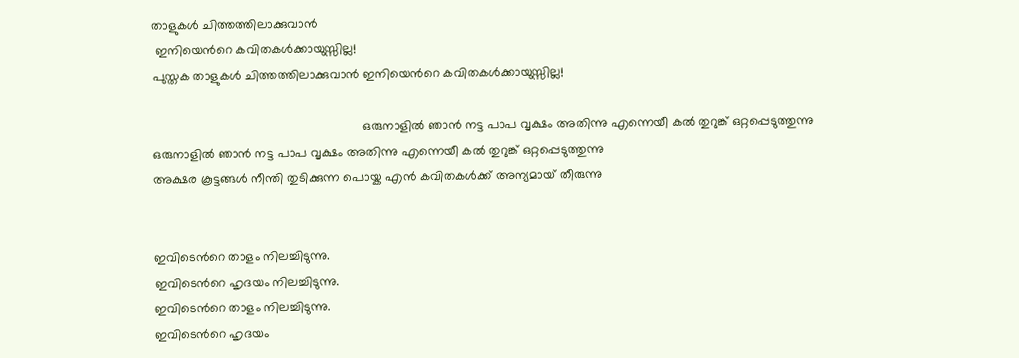താളുകള്‍ ചിത്തത്തിലാക്കുവാന്‍
 ഇനിയെന്‍റെ കവിതകള്‍ക്കായുസ്സില്ല!
പുസ്തക താളുകള്‍ ചിത്തത്തിലാക്കുവാന്‍ ഇനിയെന്‍റെ കവിതകള്‍ക്കായുസ്സില്ല!

                                                           ഒരുനാളില്‍ ഞാന്‍ നട്ട പാപ വൃക്ഷം അതിന്നു എന്നെയീ കല്‍ തുറുങ്ക് ഒറ്റപ്പെടുത്തുന്നു
ഒരുനാളില്‍ ഞാന്‍ നട്ട പാപ വൃക്ഷം അതിന്നു എന്നെയീ കല്‍ തുറുങ്ക് ഒറ്റപ്പെടുത്തുന്നു
അക്ഷര കൂട്ടങ്ങള്‍ നീന്തി തുടിക്കുന്ന പൊയ്ക എന്‍ കവിതകള്‍ക്ക് അന്യമായ് തീരുന്നു


ഇവിടെന്‍റെ താളം നിലച്ചിടുന്നു.
ഇവിടെന്‍റെ ഹൃദയം നിലച്ചിടുന്നു.
ഇവിടെന്‍റെ താളം നിലച്ചിടുന്നു.
ഇവിടെന്‍റെ ഹൃദയം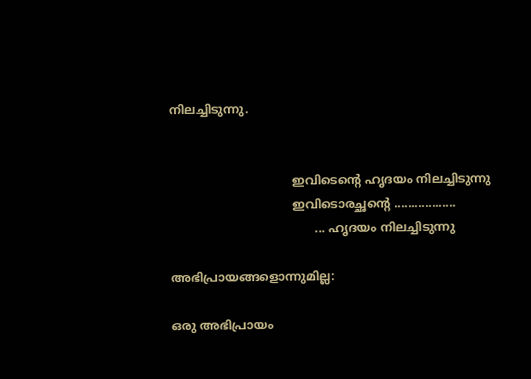നിലച്ചിടുന്നു.


                                 ഇവിടെന്‍റെ ഹൃദയം നിലച്ചിടുന്നു
                                 ഇവിടൊരച്ഛന്‍റെ ..................
                                       ... ഹൃദയം നിലച്ചിടുന്നു

അഭിപ്രായങ്ങളൊന്നുമില്ല:

ഒരു അഭിപ്രായം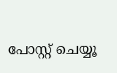പോസ്റ്റ് ചെയ്യൂ